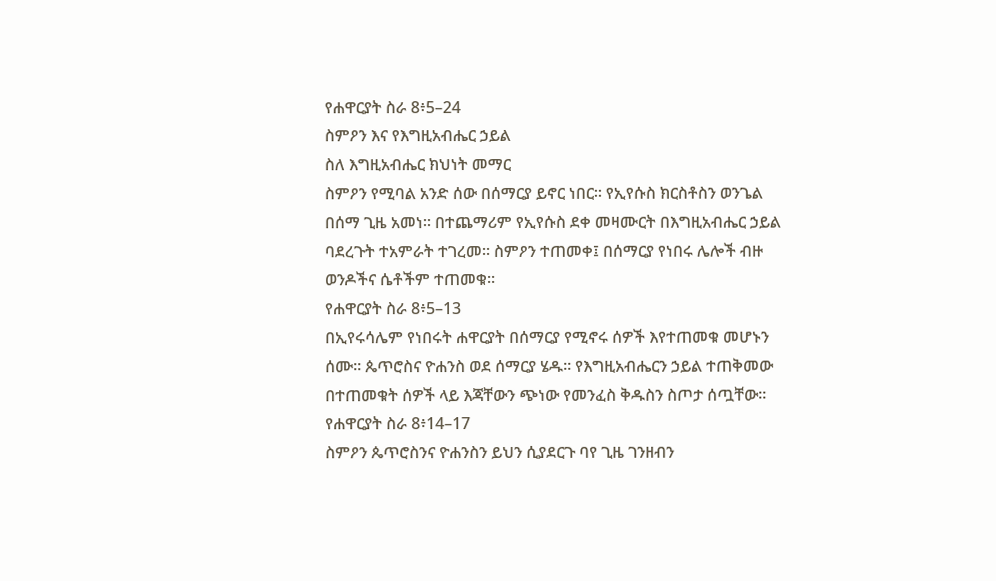የሐዋርያት ስራ 8፥5–24
ስምዖን እና የእግዚአብሔር ኃይል
ስለ እግዚአብሔር ክህነት መማር
ስምዖን የሚባል አንድ ሰው በሰማርያ ይኖር ነበር። የኢየሱስ ክርስቶስን ወንጌል በሰማ ጊዜ አመነ። በተጨማሪም የኢየሱስ ደቀ መዛሙርት በእግዚአብሔር ኃይል ባደረጉት ተአምራት ተገረመ። ስምዖን ተጠመቀ፤ በሰማርያ የነበሩ ሌሎች ብዙ ወንዶችና ሴቶችም ተጠመቁ።
የሐዋርያት ስራ 8፥5–13
በኢየሩሳሌም የነበሩት ሐዋርያት በሰማርያ የሚኖሩ ሰዎች እየተጠመቁ መሆኑን ሰሙ። ጴጥሮስና ዮሐንስ ወደ ሰማርያ ሄዱ። የእግዚአብሔርን ኃይል ተጠቅመው በተጠመቁት ሰዎች ላይ እጃቸውን ጭነው የመንፈስ ቅዱስን ስጦታ ሰጧቸው።
የሐዋርያት ስራ 8፥14–17
ስምዖን ጴጥሮስንና ዮሐንስን ይህን ሲያደርጉ ባየ ጊዜ ገንዘብን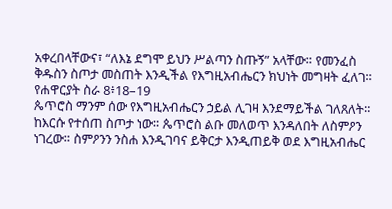አቀረበላቸውና፣ “ለእኔ ደግሞ ይህን ሥልጣን ስጡኝ” አላቸው። የመንፈስ ቅዱስን ስጦታ መስጠት እንዲችል የእግዚአብሔርን ክህነት መግዛት ፈለገ።
የሐዋርያት ስራ 8፥18–19
ጴጥሮስ ማንም ሰው የእግዚአብሔርን ኃይል ሊገዛ እንደማይችል ገለጸለት። ከእርሱ የተሰጠ ስጦታ ነው። ጴጥሮስ ልቡ መለወጥ እንዳለበት ለስምዖን ነገረው። ስምዖንን ንስሐ እንዲገባና ይቅርታ እንዲጠይቅ ወደ እግዚአብሔር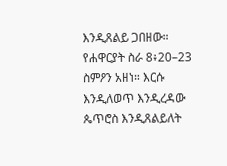እንዲጸልይ ጋበዘው።
የሐዋርያት ስራ 8፥20–23
ስምዖን አዘነ። እርሱ እንዲለወጥ እንዲረዳው ጴጥሮስ እንዲጸልይለት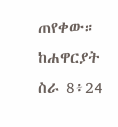ጠየቀው።
ከሐዋርያት ስራ 8፥24